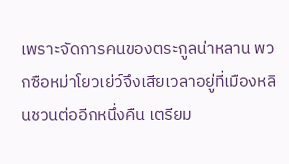เพราะจัดการคนของตระกูลน่าหลาน พวกซือหม่าโยวเย่ว์จึงเสียเวลาอยู่ที่เมืองหลินชวนต่ออีกหนึ่งคืน เตรียม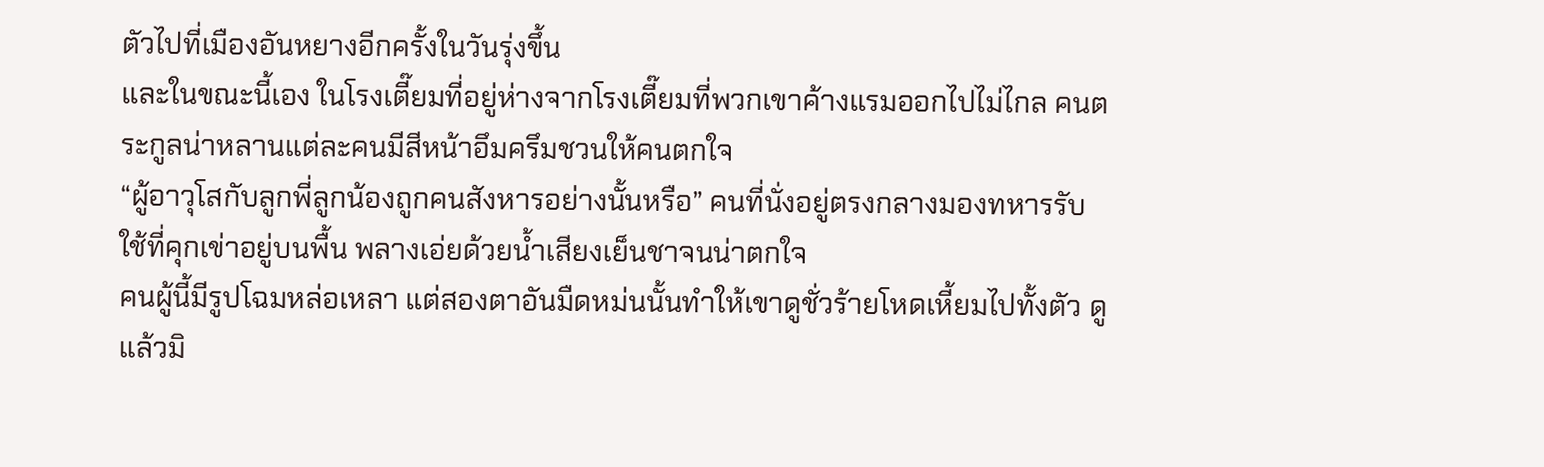ตัวไปที่เมืองอันหยางอีกครั้งในวันรุ่งขึ้น
และในขณะนี้เอง ในโรงเตี๊ยมที่อยู่ห่างจากโรงเตี๊ยมที่พวกเขาค้างแรมออกไปไม่ไกล คนตระกูลน่าหลานแต่ละคนมีสีหน้าอึมครึมชวนให้คนตกใจ
“ผู้อาวุโสกับลูกพี่ลูกน้องถูกคนสังหารอย่างนั้นหรือ” คนที่นั่งอยู่ตรงกลางมองทหารรับใช้ที่คุกเข่าอยู่บนพื้น พลางเอ่ยด้วยน้ำเสียงเย็นชาจนน่าตกใจ
คนผู้นี้มีรูปโฉมหล่อเหลา แต่สองตาอันมืดหม่นนั้นทำให้เขาดูชั่วร้ายโหดเหี้ยมไปทั้งตัว ดูแล้วมิ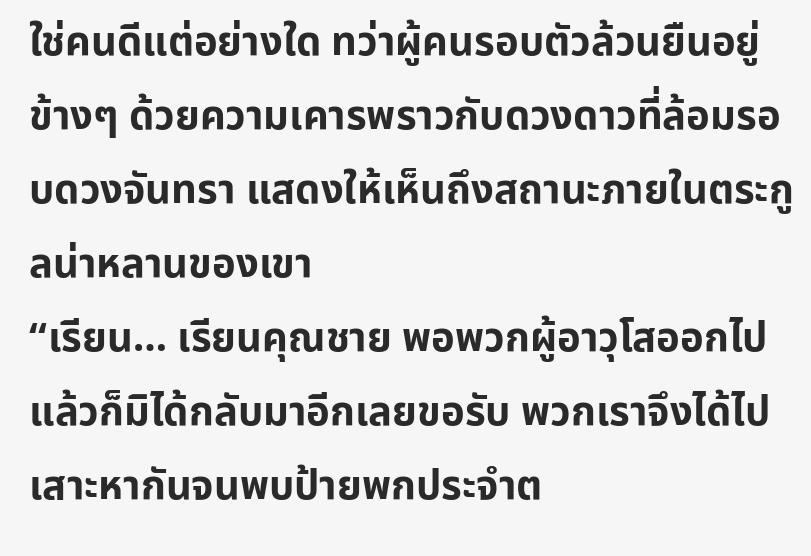ใช่คนดีแต่อย่างใด ทว่าผู้คนรอบตัวล้วนยืนอยู่ข้างๆ ด้วยความเคารพราวกับดวงดาวที่ล้อมรอบดวงจันทรา แสดงให้เห็นถึงสถานะภายในตระกูลน่าหลานของเขา
“เรียน… เรียนคุณชาย พอพวกผู้อาวุโสออกไปแล้วก็มิได้กลับมาอีกเลยขอรับ พวกเราจึงได้ไปเสาะหากันจนพบป้ายพกประจำต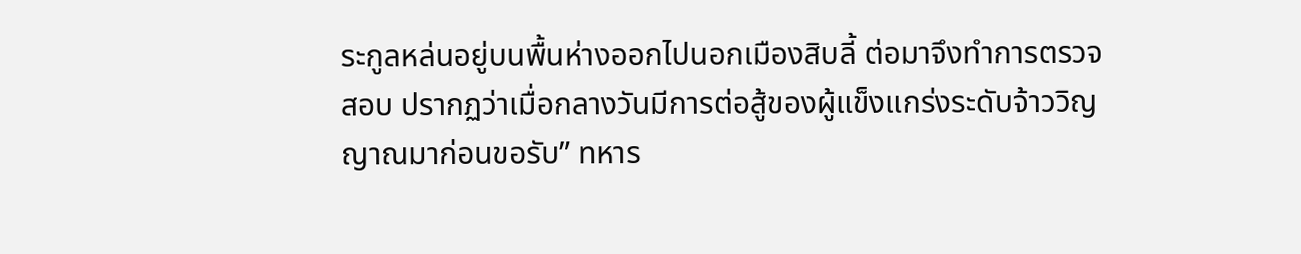ระกูลหล่นอยู่บนพื้นห่างออกไปนอกเมืองสิบลี้ ต่อมาจึงทำการตรวจสอบ ปรากฏว่าเมื่อกลางวันมีการต่อสู้ของผู้แข็งแกร่งระดับจ้าววิญญาณมาก่อนขอรับ” ทหาร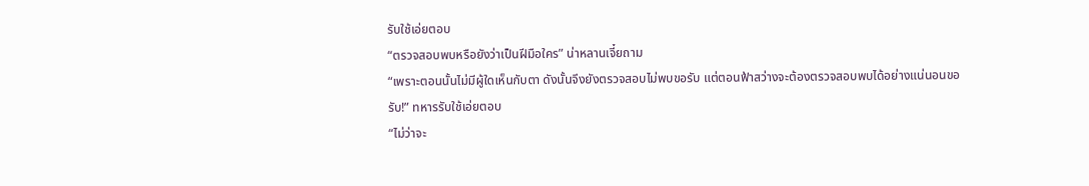รับใช้เอ่ยตอบ
“ตรวจสอบพบหรือยังว่าเป็นฝีมือใคร” น่าหลานเจี๋ยถาม
“เพราะตอนนั้นไม่มีผู้ใดเห็นกับตา ดังนั้นจึงยังตรวจสอบไม่พบขอรับ แต่ตอนฟ้าสว่างจะต้องตรวจสอบพบได้อย่างแน่นอนขอรับ!” ทหารรับใช้เอ่ยตอบ
“ไม่ว่าจะ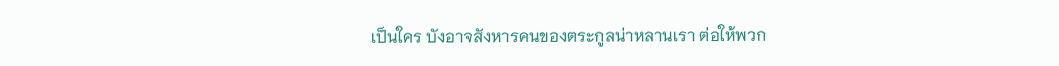เป็นใคร บังอาจสังหารคนของตระกูลน่าหลานเรา ต่อให้พวก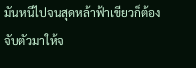มันหนีไปจนสุดหล้าฟ้าเขียวก็ต้องจับตัวมาให้จ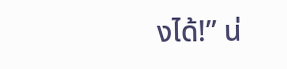งได้!” น่